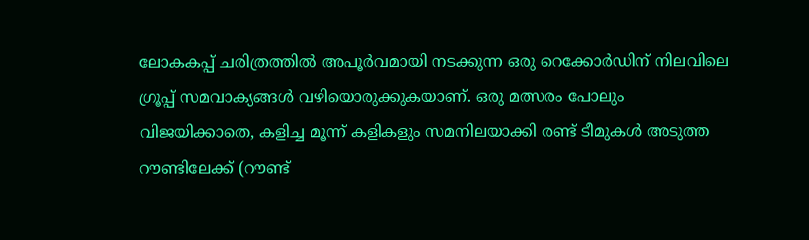ലോകകപ്പ് ചരിത്രത്തിൽ അപൂർവമായി നടക്കുന്ന ഒരു റെക്കോർഡിന് നിലവിലെ ഗ്രൂപ്പ് സമവാക്യങ്ങൾ വഴിയൊരുക്കുകയാണ്. ഒരു മത്സരം പോലും വിജയിക്കാതെ, കളിച്ച മൂന്ന് കളികളും സമനിലയാക്കി രണ്ട് ടീമുകൾ അടുത്ത റൗണ്ടിലേക്ക് (റൗണ്ട്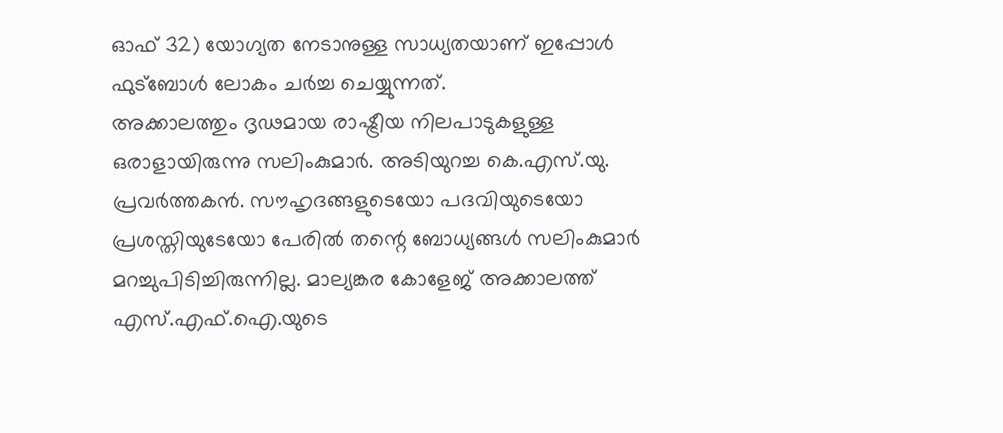ഓഫ് 32) യോഗ്യത നേടാനുള്ള സാധ്യതയാണ് ഇപ്പോൾ ഫുട്ബോൾ ലോകം ചർച്ച ചെയ്യുന്നത്.
അക്കാലത്തും ദൃഢമായ രാഷ്ട്രീയ നിലപാടുകളുള്ള ഒരാളായിരുന്നു സലിംകുമാർ. അടിയുറച്ച കെ.എസ്.യു. പ്രവർത്തകൻ. സൗഹൃദങ്ങളുടെയോ പദവിയുടെയോ പ്രശസ്തിയുടേയോ പേരിൽ തന്റെ ബോധ്യങ്ങൾ സലിംകുമാർ മറച്ചുപിടിച്ചിരുന്നില്ല. മാല്യങ്കര കോളേജ് അക്കാലത്ത് എസ്.എഫ്.ഐ.യുടെ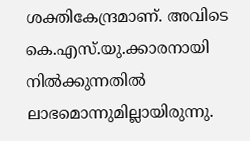ശക്തികേന്ദ്രമാണ്. അവിടെ കെ.എസ്.യു.ക്കാരനായി നിൽക്കുന്നതിൽ ലാഭമൊന്നുമില്ലായിരുന്നു.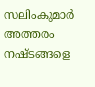സലിംകുമാർ അത്തരം നഷ്ടങ്ങളെ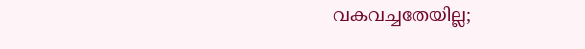വകവച്ചതേയില്ല;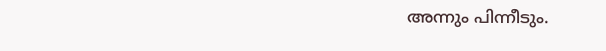അന്നും പിന്നീടും.